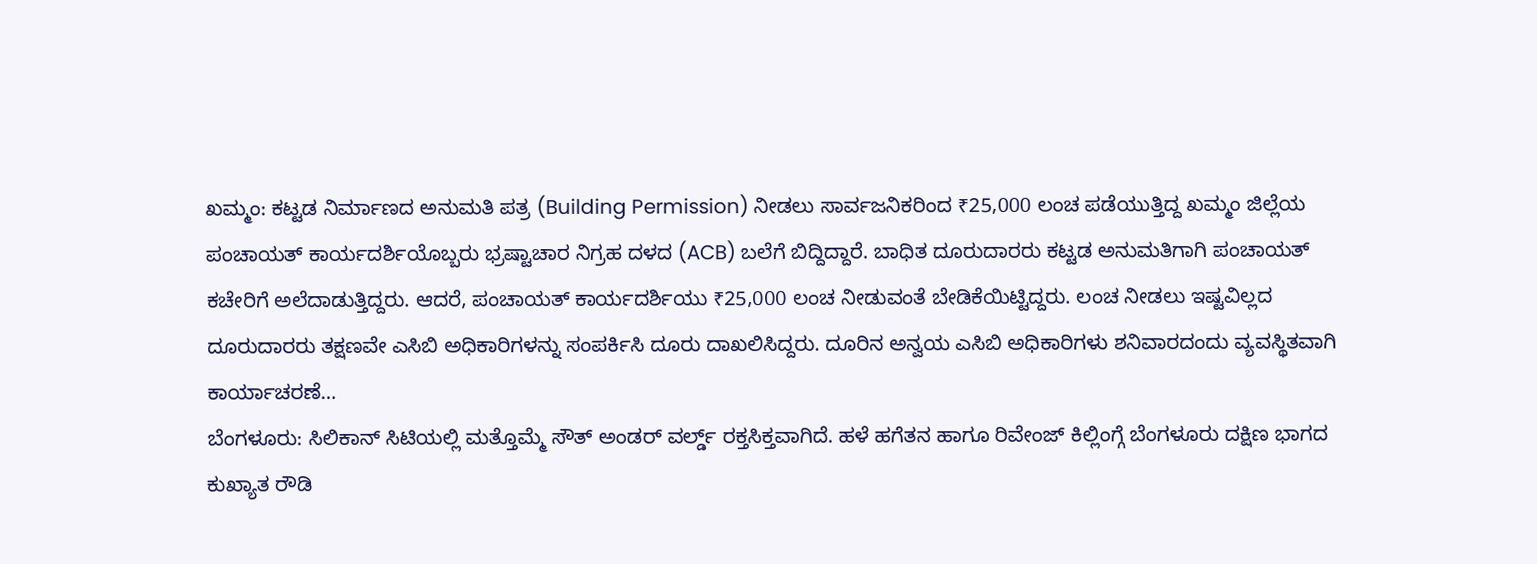ಖಮ್ಮಂ: ಕಟ್ಟಡ ನಿರ್ಮಾಣದ ಅನುಮತಿ ಪತ್ರ (Building Permission) ನೀಡಲು ಸಾರ್ವಜನಿಕರಿಂದ ₹25,000 ಲಂಚ ಪಡೆಯುತ್ತಿದ್ದ ಖಮ್ಮಂ ಜಿಲ್ಲೆಯ ಪಂಚಾಯತ್ ಕಾರ್ಯದರ್ಶಿಯೊಬ್ಬರು ಭ್ರಷ್ಟಾಚಾರ ನಿಗ್ರಹ ದಳದ (ACB) ಬಲೆಗೆ ಬಿದ್ದಿದ್ದಾರೆ. ಬಾಧಿತ ದೂರುದಾರರು ಕಟ್ಟಡ ಅನುಮತಿಗಾಗಿ ಪಂಚಾಯತ್ ಕಚೇರಿಗೆ ಅಲೆದಾಡುತ್ತಿದ್ದರು. ಆದರೆ, ಪಂಚಾಯತ್ ಕಾರ್ಯದರ್ಶಿಯು ₹25,000 ಲಂಚ ನೀಡುವಂತೆ ಬೇಡಿಕೆಯಿಟ್ಟಿದ್ದರು. ಲಂಚ ನೀಡಲು ಇಷ್ಟವಿಲ್ಲದ ದೂರುದಾರರು ತಕ್ಷಣವೇ ಎಸಿಬಿ ಅಧಿಕಾರಿಗಳನ್ನು ಸಂಪರ್ಕಿಸಿ ದೂರು ದಾಖಲಿಸಿದ್ದರು. ದೂರಿನ ಅನ್ವಯ ಎಸಿಬಿ ಅಧಿಕಾರಿಗಳು ಶನಿವಾರದಂದು ವ್ಯವಸ್ಥಿತವಾಗಿ ಕಾರ್ಯಾಚರಣೆ…
ಬೆಂಗಳೂರು: ಸಿಲಿಕಾನ್ ಸಿಟಿಯಲ್ಲಿ ಮತ್ತೊಮ್ಮೆ ಸೌತ್ ಅಂಡರ್ ವರ್ಲ್ಡ್ ರಕ್ತಸಿಕ್ತವಾಗಿದೆ. ಹಳೆ ಹಗೆತನ ಹಾಗೂ ರಿವೇಂಜ್ ಕಿಲ್ಲಿಂಗ್ಗೆ ಬೆಂಗಳೂರು ದಕ್ಷಿಣ ಭಾಗದ ಕುಖ್ಯಾತ ರೌಡಿ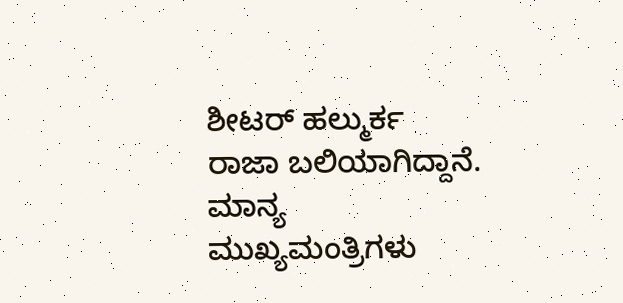ಶೀಟರ್ ಹಲ್ಮುರ್ಕ ರಾಜಾ ಬಲಿಯಾಗಿದ್ದಾನೆ. ಮಾನ್ಯ ಮುಖ್ಯಮಂತ್ರಿಗಳು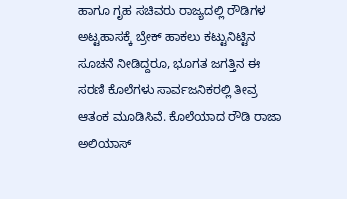ಹಾಗೂ ಗೃಹ ಸಚಿವರು ರಾಜ್ಯದಲ್ಲಿ ರೌಡಿಗಳ ಅಟ್ಟಹಾಸಕ್ಕೆ ಬ್ರೇಕ್ ಹಾಕಲು ಕಟ್ಟುನಿಟ್ಟಿನ ಸೂಚನೆ ನೀಡಿದ್ದರೂ, ಭೂಗತ ಜಗತ್ತಿನ ಈ ಸರಣಿ ಕೊಲೆಗಳು ಸಾರ್ವಜನಿಕರಲ್ಲಿ ತೀವ್ರ ಆತಂಕ ಮೂಡಿಸಿವೆ. ಕೊಲೆಯಾದ ರೌಡಿ ರಾಜಾ ಅಲಿಯಾಸ್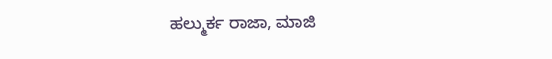ಹಲ್ಮುರ್ಕ ರಾಜಾ, ಮಾಜಿ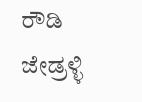ರೌಡಿ ಜೇಡ್ರಳ್ಳಿ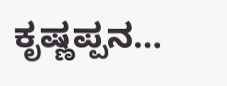ಕೃಷ್ಣಪ್ಪನ…